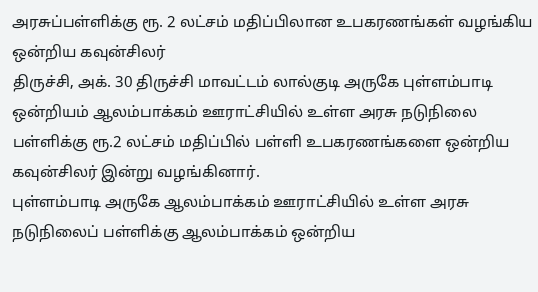அரசுப்பள்ளிக்கு ரூ. 2 லட்சம் மதிப்பிலான உபகரணங்கள் வழங்கிய ஒன்றிய கவுன்சிலர்
திருச்சி, அக். 30 திருச்சி மாவட்டம் லால்குடி அருகே புள்ளம்பாடி ஒன்றியம் ஆலம்பாக்கம் ஊராட்சியில் உள்ள அரசு நடுநிலை பள்ளிக்கு ரூ.2 லட்சம் மதிப்பில் பள்ளி உபகரணங்களை ஒன்றிய கவுன்சிலர் இன்று வழங்கினார்.
புள்ளம்பாடி அருகே ஆலம்பாக்கம் ஊராட்சியில் உள்ள அரசு நடுநிலைப் பள்ளிக்கு ஆலம்பாக்கம் ஒன்றிய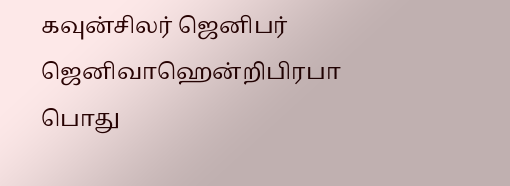கவுன்சிலர் ஜெனிபர் ஜெனிவாஹென்றிபிரபா பொது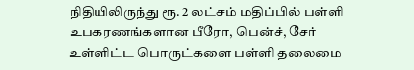நிதியிலிருந்து ரூ. 2 லட்சம் மதிப்பில் பள்ளி உபகரணங்களான பீரோ, பென்ச், சேர் உள்ளிட்ட பொருட்களை பள்ளி தலைமை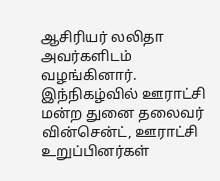ஆசிரியர் லலிதா அவர்களிடம்
வழங்கினார்.
இந்நிகழ்வில் ஊராட்சி மன்ற துனை தலைவர் வின்சென்ட், ஊராட்சி உறுப்பினர்கள்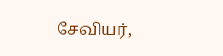சேவியர்,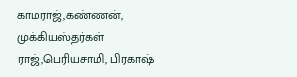காமராஜ்,கண்ணன், முக்கியஸ்தர்கள் ராஜ்,பெரியசாமி, பிரகாஷ்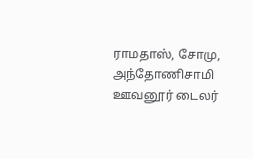ராமதாஸ், சோமு, அந்தோணிசாமி ஊவனூர் டைலர்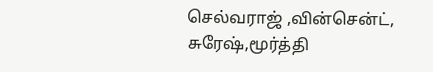செல்வராஜ் ,வின்சென்ட், சுரேஷ்,மூர்த்தி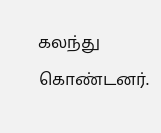கலந்து கொண்டனர்.